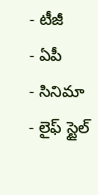- టీజీ
- ఏపీ
- సినిమా
- లైఫ్ స్టైల్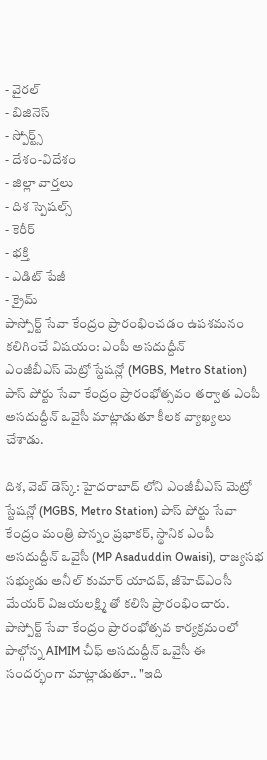- వైరల్
- బిజినెస్
- స్పోర్ట్స్
- దేశం-విదేశం
- జిల్లా వార్తలు
- దిశ స్పెషల్స్
- కెరీర్
- భక్తి
- ఎడిట్ పేజీ
- క్రైమ్
పాస్పోర్ట్ సేవా కేంద్రం ప్రారంభించడం ఉపశమనం కలిగించే విషయం: ఎంపీ అసదుద్దీన్
ఎంజీబీఎస్ మెట్రో స్టేషన్లో (MGBS, Metro Station) పాస్ పోర్టు సేవా కేంద్రం ప్రారంభోత్సవం తర్వాత ఎంపీ అసదుద్దీన్ ఒవైసీ మాట్లాడుతూ కీలక వ్యాఖ్యలు చేశాడు.

దిశ, వెబ్ డెస్క్: హైదరాబాద్ లోని ఎంజీబీఎస్ మెట్రో స్టేషన్లో (MGBS, Metro Station) పాస్ పోర్టు సేవా కేంద్రం మంత్రి పొన్నం ప్రభాకర్, స్థానిక ఎంపీ అసదుద్దీన్ ఒవైసీ (MP Asaduddin Owaisi), రాజ్యసభ సభ్యుడు అనీల్ కుమార్ యాదవ్, జీహెచ్ఎంసీ మేయర్ విజయలక్ష్మి తో కలిసి ప్రారంభించారు. పాస్పోర్ట్ సేవా కేంద్రం ప్రారంభోత్సవ కార్యక్రమంలో పాల్గోన్న AIMIM చీఫ్ అసదుద్దీన్ ఒవైసీ ఈ సందర్భంగా మాట్లాడుతూ.. "ఇది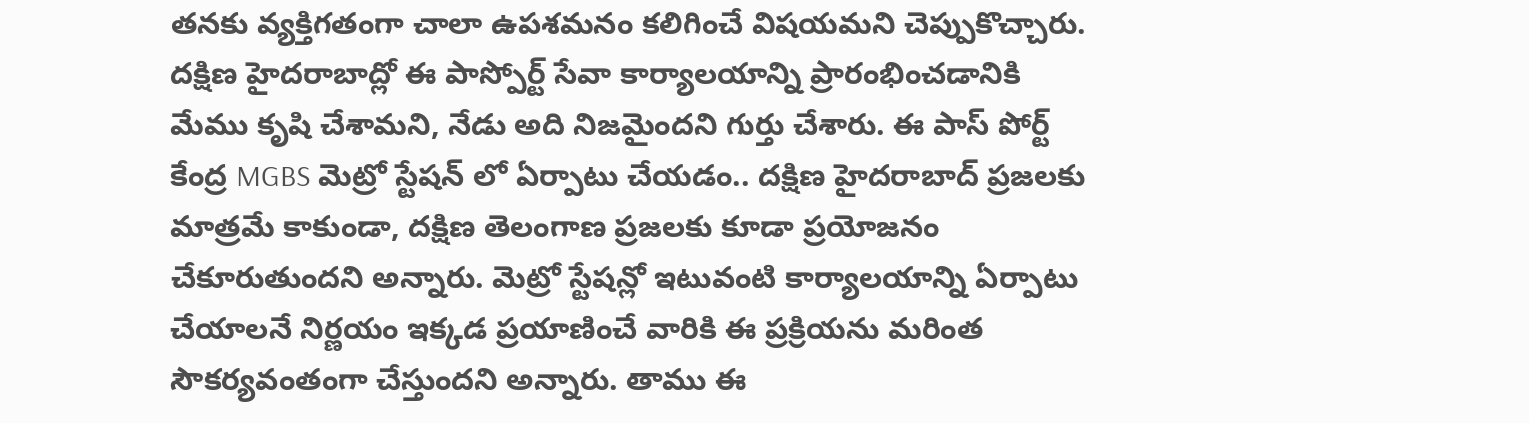తనకు వ్యక్తిగతంగా చాలా ఉపశమనం కలిగించే విషయమని చెప్పుకొచ్చారు. దక్షిణ హైదరాబాద్లో ఈ పాస్పోర్ట్ సేవా కార్యాలయాన్ని ప్రారంభించడానికి మేము కృషి చేశామని, నేడు అది నిజమైందని గుర్తు చేశారు. ఈ పాస్ పోర్ట్ కేంద్ర MGBS మెట్రో స్టేషన్ లో ఏర్పాటు చేయడం.. దక్షిణ హైదరాబాద్ ప్రజలకు మాత్రమే కాకుండా, దక్షిణ తెలంగాణ ప్రజలకు కూడా ప్రయోజనం చేకూరుతుందని అన్నారు. మెట్రో స్టేషన్లో ఇటువంటి కార్యాలయాన్ని ఏర్పాటు చేయాలనే నిర్ణయం ఇక్కడ ప్రయాణించే వారికి ఈ ప్రక్రియను మరింత సౌకర్యవంతంగా చేస్తుందని అన్నారు. తాము ఈ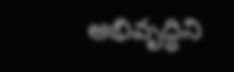అభివృద్ధిని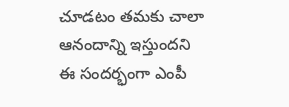చూడటం తమకు చాలా ఆనందాన్ని ఇస్తుందని ఈ సందర్భంగా ఎంపీ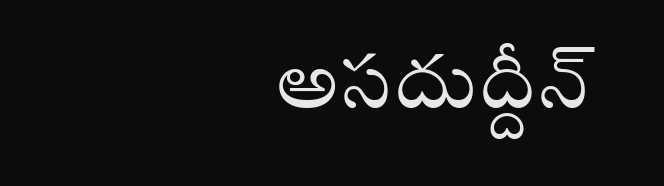అసదుద్దీన్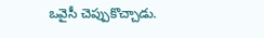ఒవైసీ చెప్పుకొచ్చాడు.